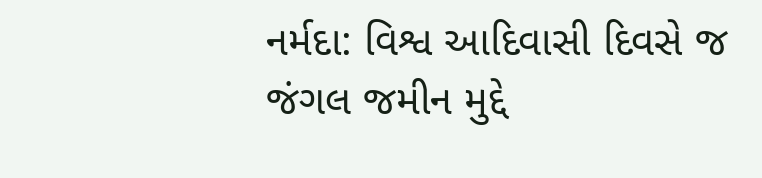નર્મદા: વિશ્વ આદિવાસી દિવસે જ જંગલ જમીન મુદ્દે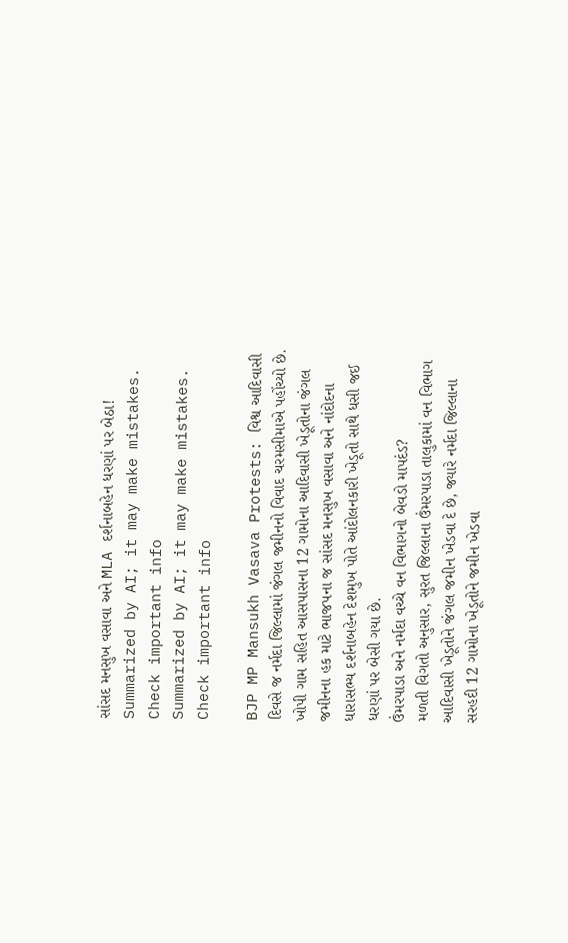સાંસદ મનસુખ વસાવા અને MLA દર્શનાબહેન ધરણાં પર બેઠા!
Summarized by AI; it may make mistakes. Check important info
Summarized by AI; it may make mistakes. Check important info

BJP MP Mansukh Vasava Protests: વિશ્વ આદિવાસી દિવસે જ નર્મદા જિલ્લામાં જંગલ જમીનનો વિવાદ ચરમસીમાએ પહોંચ્યો છે. ખોપી ગામ સહિત આસપાસના 12 ગામોના આદિવાસી ખેડૂતોના જંગલ જમીનના હક માટે ભાજપના જ સાંસદ મનસુખ વસાવા અને નાંદોદના ધારાસભ્ય દર્શનાબહેન દેશમુખ પોતે આંદોલનકારી ખેડૂતો સાથે ધસી જઈ ધરણાં પર બેસી ગયા છે.
ઉંમરપાડા અને નર્મદા વચ્ચે વન વિભાગનો બેવડો માપદંડ?
મળતી વિગતો અનુસાર, સુરત જિલ્લાના ઉંમરપાડા તાલુકામાં વન વિભાગ આદિવાસી ખેડૂતોને જંગલ જમીન ખેડવા દે છે, જ્યારે નર્મદા જિલ્લાના સરહદી 12 ગામોના ખેડૂતોને જમીન ખેડવા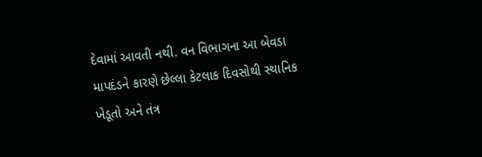દેવામાં આવતી નથી. વન વિભાગના આ બેવડા માપદંડને કારણે છેલ્લા કેટલાક દિવસોથી સ્થાનિક ખેડૂતો અને તંત્ર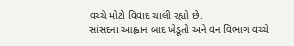વચ્ચે મોટો વિવાદ ચાલી રહ્યો છે.
સાંસદના આહ્વાન બાદ ખેડૂતો અને વન વિભાગ વચ્ચે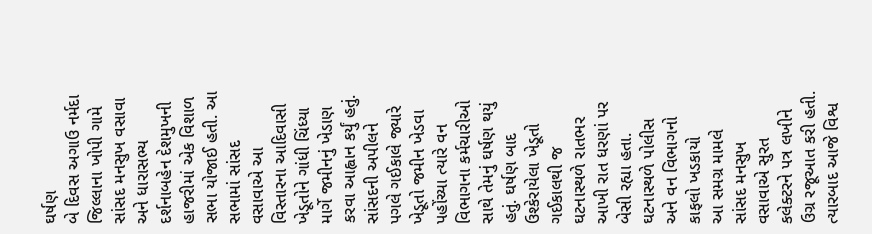ઘર્ષણ
બે દિવસ અગાઉ નર્મદા જિલ્લાના ખોપી ગામે સાંસદ મનસુખ વસાવા અને ધારાસભ્ય દર્શનાબહેન દેશમુખની હાજરીમાં એક વિશાળ સભા યોજાઈ હતી. આ સભામાં સાંસદ વસાવાએ આ વિસ્તારના આદિવાસી ખેડૂતોને ગાંધી ચિંધ્યા માર્ગે જમીનનું ખેડાણ કરવા આહ્વાન કર્યું હતું. સાંસદની અપીલને પગલે ગઈકાલે જ્યારે ખેડૂતો જમીન ખેડવા પહોંચ્યા ત્યારે વન વિભાગના કર્મચારીઓ સાથે તેમનું ઘર્ષણ થયું હતું. ઘર્ષણ બાદ ઉશ્કેરાયેલા ખેડૂતો ગઈકાલથી જ ઘટનાસ્થળે રાતભર આખી રાત ધરણાં પર બેસી રહ્યા હતા.
ઘટનાસ્થળે પોલીસ અને વન વિભાગનો કાફલો ખડકાયો
આ સમગ્ર મામલે સાંસદ મનસુખ વસાવાએ સુરત કલેક્ટરને પત્ર લખીને ઉગ્ર રજૂઆત કરી હતી. ત્યારબાદ આજે વિશ્વ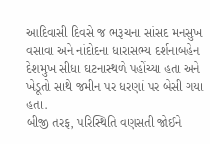આદિવાસી દિવસે જ ભરૂચના સાંસદ મનસુખ વસાવા અને નાંદોદના ધારાસભ્ય દર્શનાબહેન દેશમુખ સીધા ઘટનાસ્થળે પહોંચ્યા હતા અને ખેડૂતો સાથે જમીન પર ધરણાં પર બેસી ગયા હતા.
બીજી તરફ, પરિસ્થિતિ વણસતી જોઈને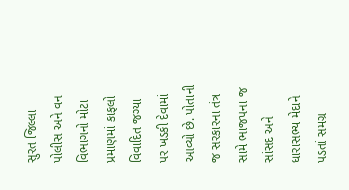સુરત જિલ્લા પોલીસ અને વન વિભાગનો મોટા પ્રમાણમાં કાફલો વિવાદિત જગ્યા પર ખડકી દેવામાં આવ્યો છે. પોતાની જ સરકારના તંત્ર સામે ભાજપના જ સાંસદ અને ધારાસભ્ય મેદાને પડતાં સમગ્ર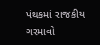પંથકમાં રાજકીય ગરમાવો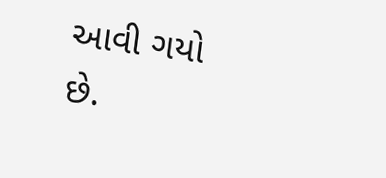આવી ગયો છે.